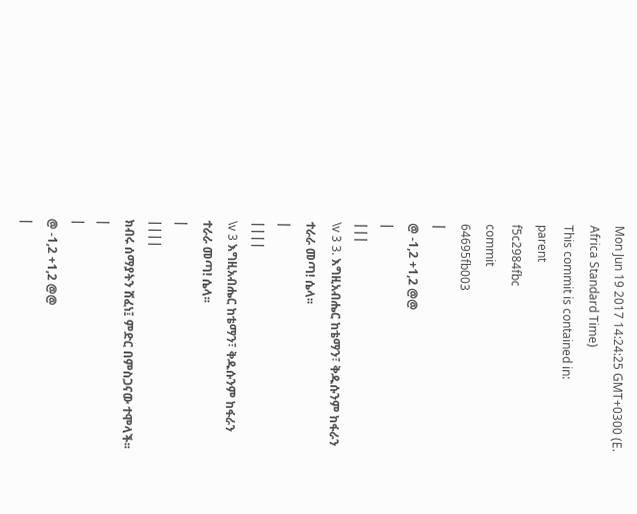Mon Jun 19 2017 14:24:25 GMT+0300 (E. Africa Standard Time)
This commit is contained in:
parent
f5c2984fbc
commit
64695fb003
|
@ -1,2 +1,2 @@
|
|||
\v 3 3. እግዚአብሔር ከቴማን፣ ቅዱሱንም ከፋራን ተራራ መጣ! ሴላ፡፡
|
||||
\v 3 እግዚአብሔር ከቴማን፣ ቅዱሱንም ከፋራን ተራራ መጣ! ሴላ፡፡
|
||||
ክብሩ ሰማያትን ሸፈነ፤ ምድር በምስጋናው ተሞላች፡፡
|
|
@ -1,2 +1,2 @@
|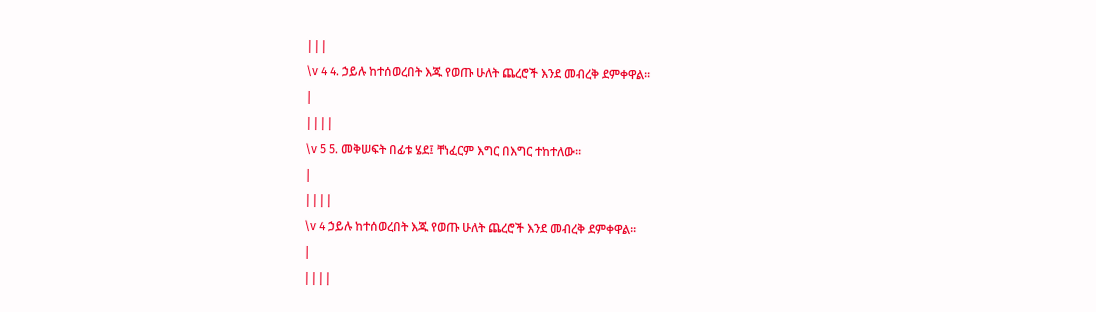|||
\v 4 4. ኃይሉ ከተሰወረበት እጁ የወጡ ሁለት ጨረሮች እንደ መብረቅ ደምቀዋል፡፡
|
||||
\v 5 5. መቅሠፍት በፊቱ ሄደ፤ ቸነፈርም እግር በእግር ተከተለው፡፡
|
||||
\v 4 ኃይሉ ከተሰወረበት እጁ የወጡ ሁለት ጨረሮች እንደ መብረቅ ደምቀዋል፡፡
|
||||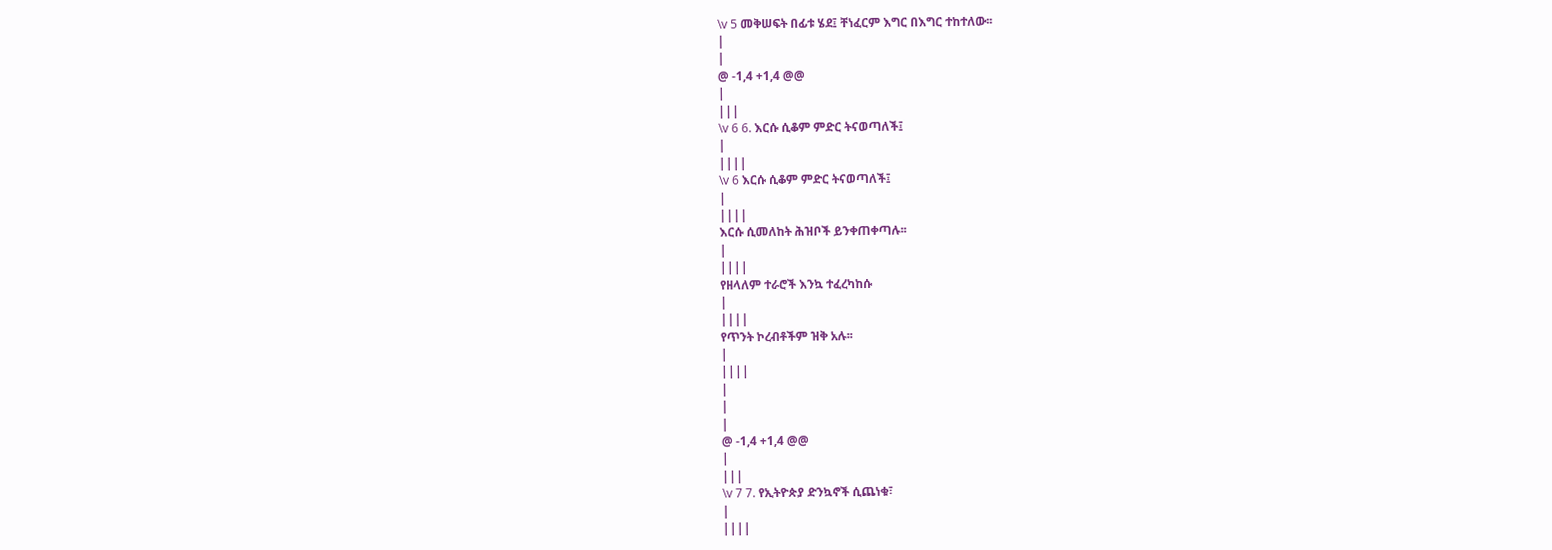\v 5 መቅሠፍት በፊቱ ሄደ፤ ቸነፈርም እግር በእግር ተከተለው፡፡
|
|
@ -1,4 +1,4 @@
|
|||
\v 6 6. እርሱ ሲቆም ምድር ትናወጣለች፤
|
||||
\v 6 እርሱ ሲቆም ምድር ትናወጣለች፤
|
||||
እርሱ ሲመለከት ሕዝቦች ይንቀጠቀጣሉ፡፡
|
||||
የዘላለም ተራሮች እንኳ ተፈረካከሱ
|
||||
የጥንት ኮረብቶችም ዝቅ አሉ፡፡
|
||||
|
|
|
@ -1,4 +1,4 @@
|
|||
\v 7 7. የኢትዮጵያ ድንኳኖች ሲጨነቁ፣
|
||||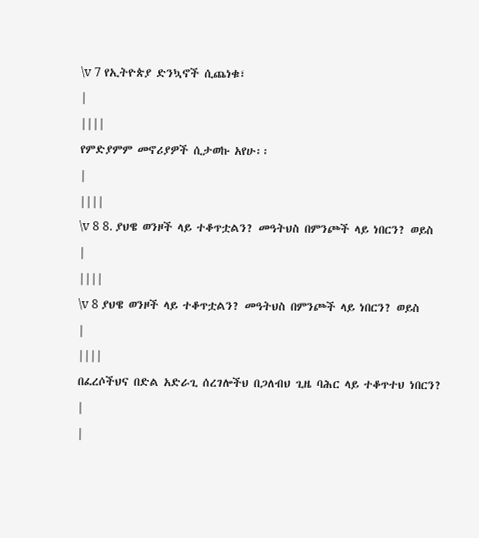\v 7 የኢትዮጵያ ድንኳኖች ሲጨነቁ፣
|
||||
የምድያምም መኖሪያዎች ሲታወኩ አየሁ፡፡
|
||||
\v 8 8. ያህዌ ወንዞች ላይ ተቆጥቷልን? መዓትህስ በምንጮች ላይ ነበርን? ወይስ
|
||||
\v 8 ያህዌ ወንዞች ላይ ተቆጥቷልን? መዓትህስ በምንጮች ላይ ነበርን? ወይስ
|
||||
በፈረሶችህና በድል አድራጊ ሰረገሎችህ በጋለብህ ጊዜ ባሕር ላይ ተቆጥተህ ነበርን?
|
|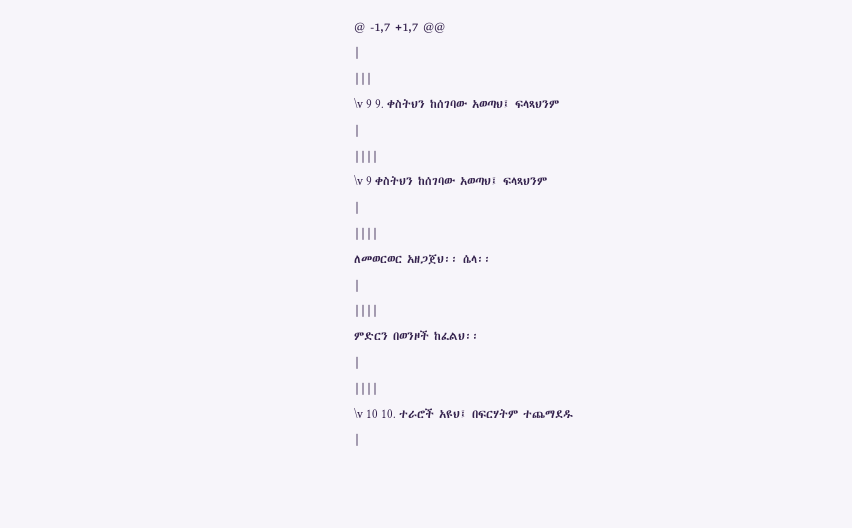@ -1,7 +1,7 @@
|
|||
\v 9 9. ቀስትህን ከሰገባው አወጣህ፤ ፍላጻህንም
|
||||
\v 9 ቀስትህን ከሰገባው አወጣህ፤ ፍላጻህንም
|
||||
ለመወርወር አዘጋጀህ፡፡ ሴላ፡፡
|
||||
ምድርን በወንዞች ከፈልህ፡፡
|
||||
\v 10 10. ተራሮች አዩህ፤ በፍርሃትም ተጨማደዱ
|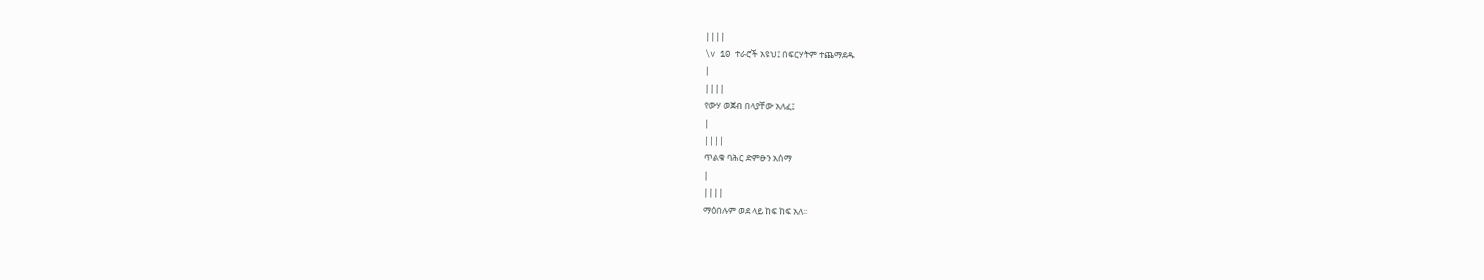||||
\v 10 ተራሮች አዩህ፤ በፍርሃትም ተጨማደዱ
|
||||
የውሃ ወጀብ በላያቸው አለፈ፤
|
||||
ጥልቁ ባሕር ድምፁን አሰማ
|
||||
ማዕበሉም ወደ ላይ ከፍ ከፍ አለ፡፡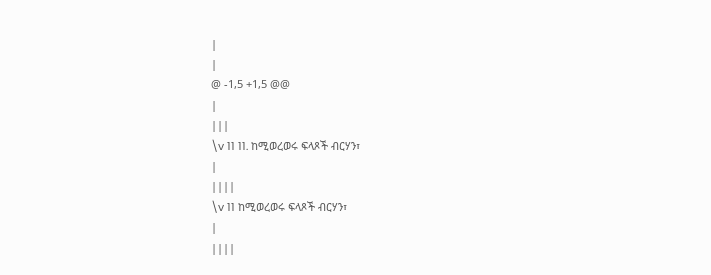|
|
@ -1,5 +1,5 @@
|
|||
\v 11 11. ከሚወረወሩ ፍላጾች ብርሃን፣
|
||||
\v 11 ከሚወረወሩ ፍላጾች ብርሃን፣
|
||||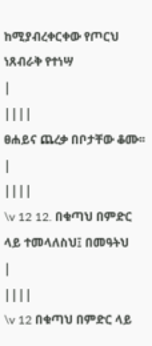ከሚያብረቀርቀው የጦርህ ነጸብራቅ የተነሣ
|
||||
ፀሐይና ጨረቃ በቦታቸው ቆሙ፡፡
|
||||
\v 12 12. በቁጣህ በምድር ላይ ተመላለስህ፤ በመዓትህ
|
||||
\v 12 በቁጣህ በምድር ላይ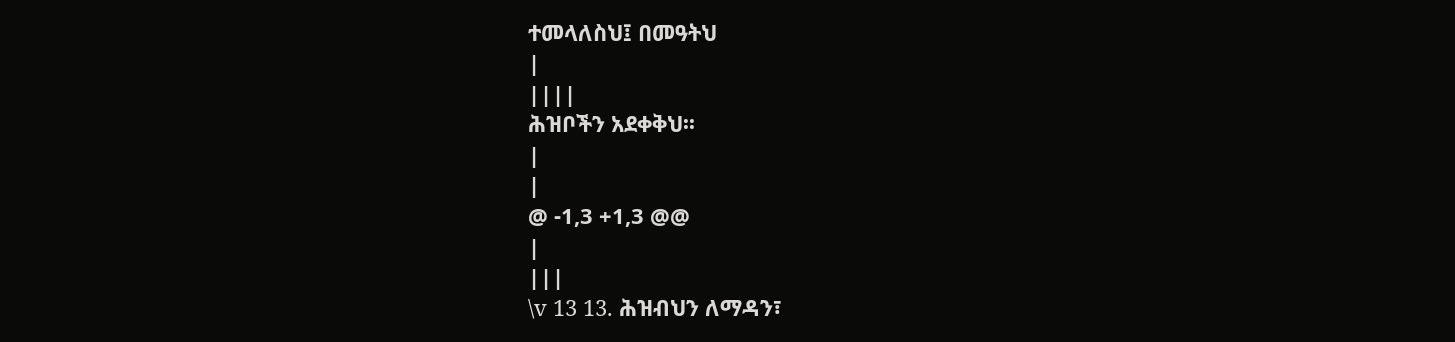ተመላለስህ፤ በመዓትህ
|
||||
ሕዝቦችን አደቀቅህ፡፡
|
|
@ -1,3 +1,3 @@
|
|||
\v 13 13. ሕዝብህን ለማዳን፣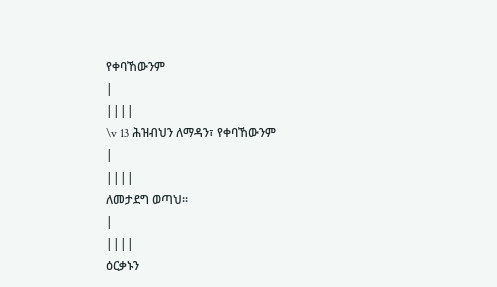የቀባኸውንም
|
||||
\v 13 ሕዝብህን ለማዳን፣ የቀባኸውንም
|
||||
ለመታደግ ወጣህ፡፡
|
||||
ዕርቃኑን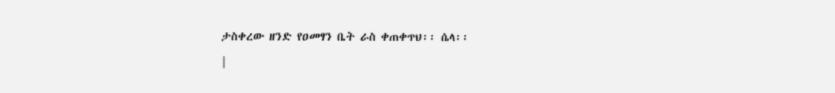ታስቀረው ዘንድ የዐመፃን ቤት ራስ ቀጠቀጥህ፡፡ ሴላ፡፡
|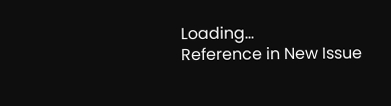Loading…
Reference in New Issue